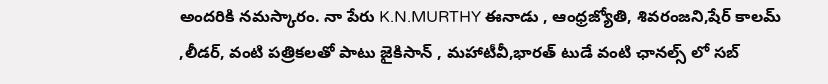అందరికి నమస్కారం. నా పేరు K.N.MURTHY ఈనాడు , ఆంధ్రజ్యోతి, శివరంజని,షేర్ కాలమ్ ,లీడర్, వంటి పత్రికలతో పాటు జైకిసాన్ , మహాటీవీ,భారత్ టుడే వంటి ఛానల్స్ లో సబ్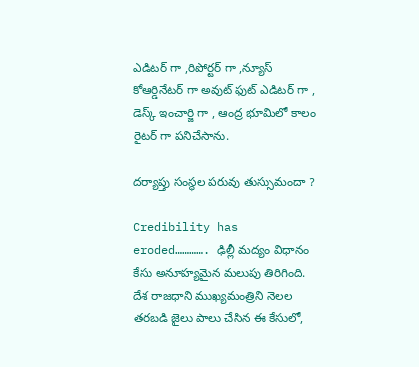ఎడిటర్ గా ,రిపోర్టర్ గా ,న్యూస్ కోఆర్డినేటర్ గా అవుట్ ఫుట్ ఎడిటర్ గా , డెస్క్ ఇంచార్జి గా , ఆంద్ర భూమిలో కాలం రైటర్ గా పనిచేసాను.

దర్యాప్తు సంస్థల పరువు తుస్సుమందా ?

Credibility has eroded…………. ఢిల్లీ మద్యం విధానం కేసు అనూహ్యమైన మలుపు తిరిగింది. దేశ రాజధాని ముఖ్యమంత్రిని నెలల తరబడి జైలు పాలు చేసిన ఈ కేసులో,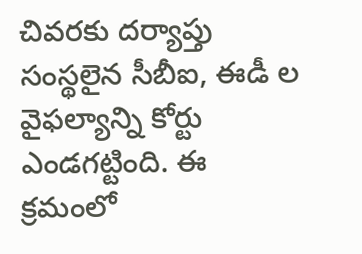చివరకు దర్యాప్తు సంస్థలైన సీబీఐ, ఈడీ ల వైఫల్యాన్ని కోర్టు ఎండగట్టింది. ఈ క్రమంలో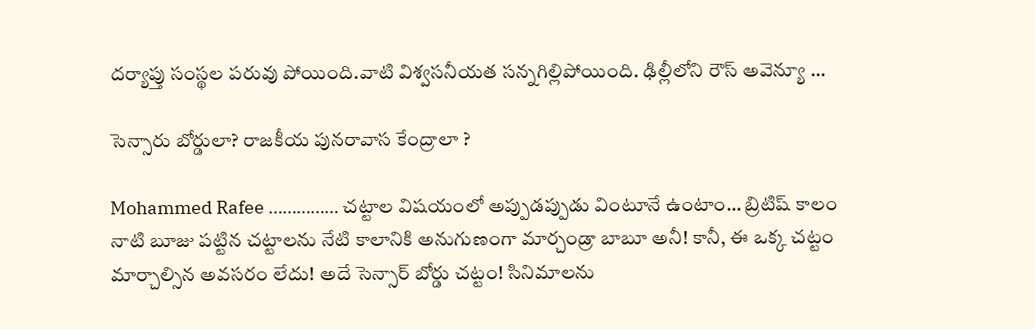దర్యాప్తు సంస్థల పరువు పోయింది.వాటి విశ్వసనీయత సన్నగిల్లిపోయింది. ఢిల్లీలోని రౌస్ అవెన్యూ …

సెన్సారు బోర్డులా? రాజకీయ పునరావాస కేంద్రాలా ?

Mohammed Rafee …………… చట్టాల విషయంలో అప్పుడప్పుడు వింటూనే ఉంటాం… బ్రిటిష్ కాలం నాటి బూజు పట్టిన చట్టాలను నేటి కాలానికి అనుగుణంగా మార్చండ్రా బాబూ అనీ! కానీ, ఈ ఒక్క చట్టం మార్చాల్సిన అవసరం లేదు! అదే సెన్సార్ బోర్డు చట్టం! సినిమాలను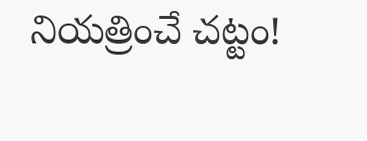నియత్రించే చట్టం!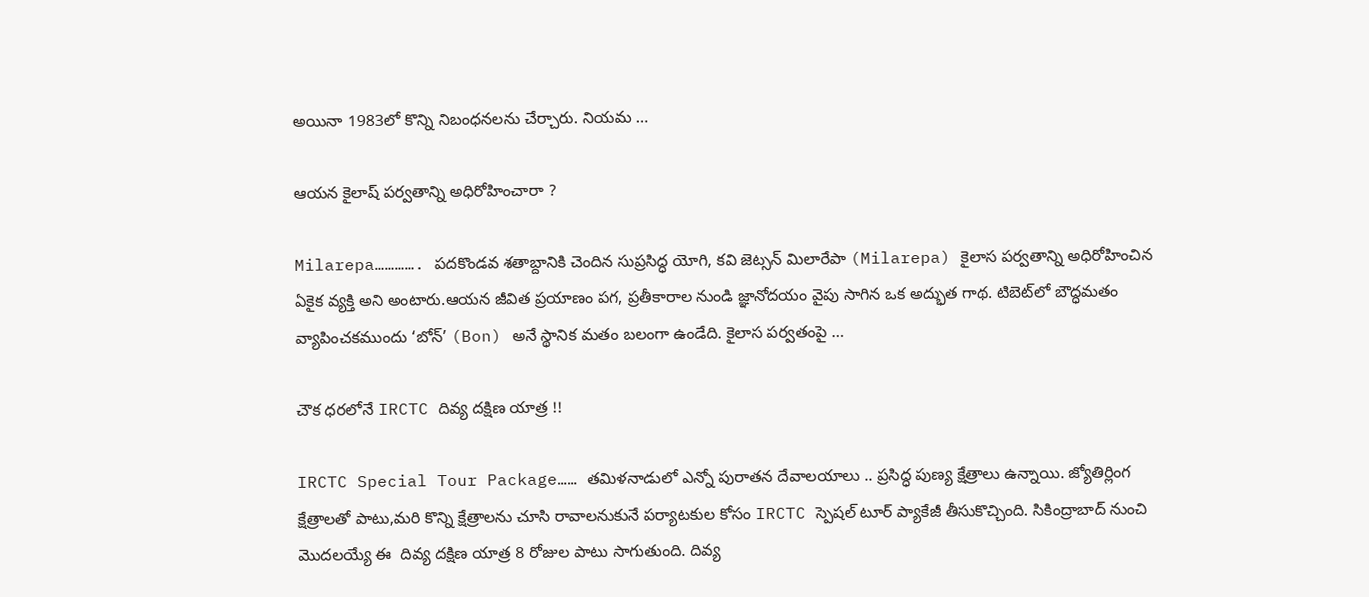అయినా 1983లో కొన్ని నిబంధనలను చేర్చారు. నియమ …

ఆయన కైలాష్ పర్వతాన్ని అధిరోహించారా ?

Milarepa…………. పదకొండవ శతాబ్దానికి చెందిన సుప్రసిద్ధ యోగి, కవి జెట్సన్ మిలారేపా (Milarepa) కైలాస పర్వతాన్ని అధిరోహించిన ఏకైక వ్యక్తి అని అంటారు.ఆయన జీవిత ప్రయాణం పగ, ప్రతీకారాల నుండి జ్ఞానోదయం వైపు సాగిన ఒక అద్భుత గాథ. టిబెట్‌లో బౌద్ధమతం వ్యాపించకముందు ‘బోన్’ (Bon) అనే స్థానిక మతం బలంగా ఉండేది. కైలాస పర్వతంపై …

చౌక ధరలోనే IRCTC దివ్య దక్షిణ యాత్ర !!

IRCTC Special Tour Package…… తమిళనాడులో ఎన్నో పురాతన దేవాలయాలు .. ప్రసిద్ధ పుణ్య క్షేత్రాలు ఉన్నాయి. జ్యోతిర్లింగ క్షేత్రాలతో పాటు,మరి కొన్ని క్షేత్రాలను చూసి రావాలనుకునే పర్యాటకుల కోసం IRCTC స్పెషల్ టూర్ ప్యాకేజీ తీసుకొచ్చింది. సికింద్రాబాద్ నుంచి మొదలయ్యే ఈ  దివ్య దక్షిణ యాత్ర 8 రోజుల పాటు సాగుతుంది. దివ్య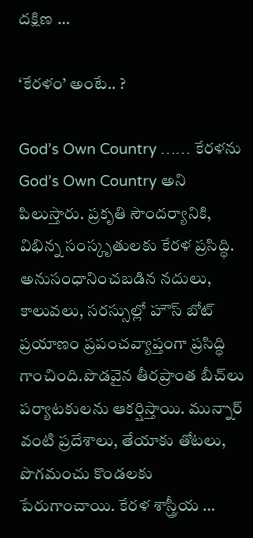దక్షిణ …

‘కేరళం’ అంటే.. ?

God’s Own Country …… కేరళను God’s Own Country అని పిలుస్తారు. ప్రకృతి సౌందర్యానికి, విభిన్న సంస్కృతులకు కేరళ ప్రసిద్ధి. అనుసంధానించబడిన నదులు, కాలువలు, సరస్సుల్లో హౌస్ బోట్ ప్రయాణం ప్రపంచవ్యాప్తంగా ప్రసిద్ధి గాంచింది.పొడవైన తీరప్రాంత బీచ్‌లు పర్యాటకులను ఆకర్షిస్తాయి. మున్నార్ వంటి ప్రదేశాలు, తేయాకు తోటలు, పొగమంచు కొండలకు పేరుగాంచాయి. కేరళ శాస్త్రీయ …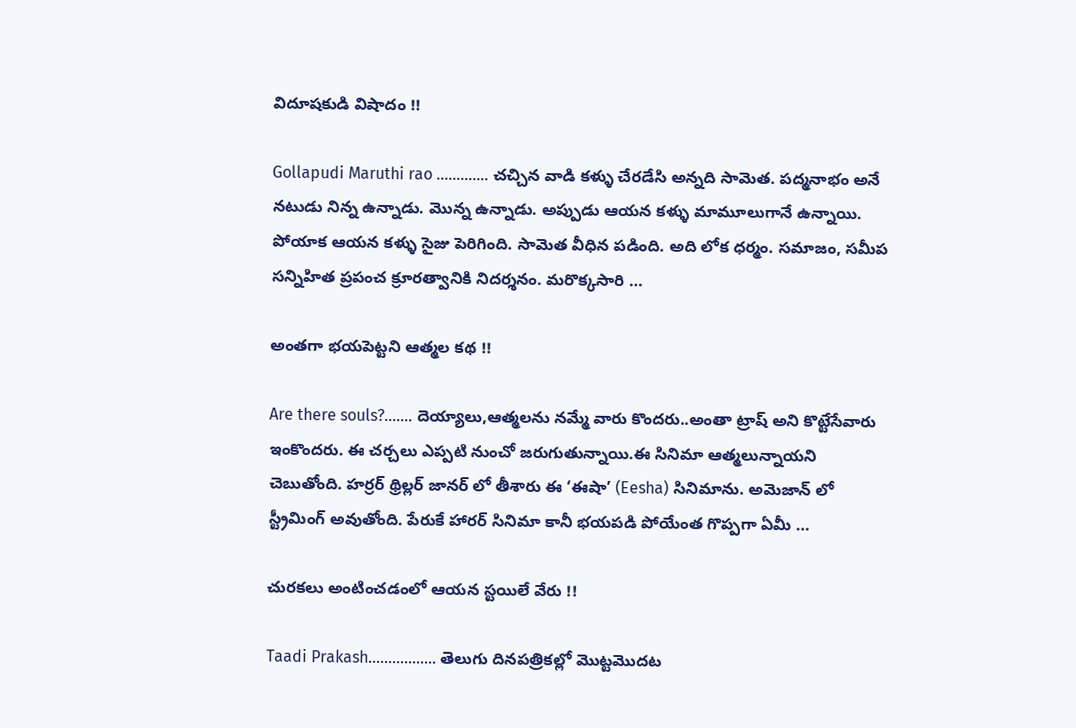విదూషకుడి విషాదం !!

Gollapudi Maruthi rao …………. చచ్చిన వాడి కళ్ళు చేరడేసి అన్నది సామెత. పద్మనాభం అనే నటుడు నిన్న ఉన్నాడు. మొన్న ఉన్నాడు. అప్పుడు ఆయన కళ్ళు మామూలుగానే ఉన్నాయి. పోయాక ఆయన కళ్ళు సైజు పెరిగింది. సామెత వీధిన పడింది. అది లోక ధర్మం. సమాజం, సమీప సన్నిహిత ప్రపంచ క్రూరత్వానికి నిదర్శనం. మరొక్కసారి …

అంతగా భయపెట్టని ఆత్మల కథ !!

Are there souls?……. దెయ్యాలు,ఆత్మలను నమ్మే వారు కొందరు..అంతా ట్రాష్ అని కొట్టేసేవారు ఇంకొందరు. ఈ చర్చలు ఎప్పటి నుంచో జరుగుతున్నాయి.ఈ సినిమా ఆత్మలున్నాయని చెబుతోంది. హర్రర్ థ్రిల్లర్ జానర్ లో తీశారు ఈ ‘ఈషా’ (Eesha) సినిమాను. అమెజాన్ లో  స్ట్రీమింగ్ అవుతోంది. పేరుకే హారర్ సినిమా కానీ భయపడి పోయేంత గొప్పగా ఏమీ …

చురకలు అంటించడంలో ఆయన స్టయిలే వేరు !!

Taadi Prakash…………….. తెలుగు దినపత్రికల్లో మొట్టమొదట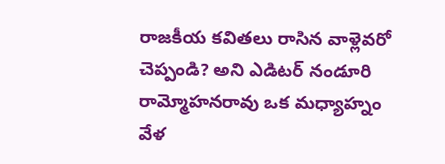రాజకీయ కవితలు రాసిన వాళ్లెవరో చెప్పండి? అని ఎడిటర్‌ నండూరి రామ్మోహనరావు ఒక మధ్యాహ్నం వేళ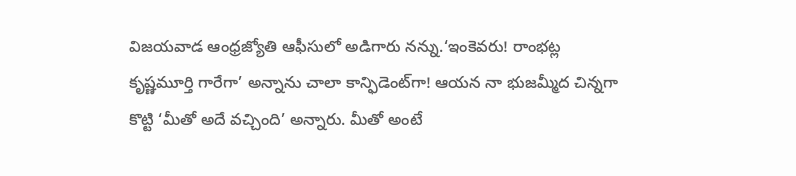విజయవాడ ఆంధ్రజ్యోతి ఆఫీసులో అడిగారు నన్ను.‘ఇంకెవరు! రాంభట్ల కృష్ణమూర్తి గారేగా’ అన్నాను చాలా కాన్ఫిడెంట్‌గా! ఆయన నా భుజమ్మీద చిన్నగా కొట్టి ‘మీతో అదే వచ్చింది’ అన్నారు. మీతో అంటే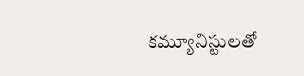కమ్యూనిస్టులతో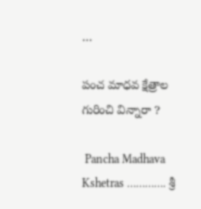…

పంచ మాధవ క్షేత్రాల గురించి విన్నారా ?

 Pancha Madhava Kshetras …………. శ్రీ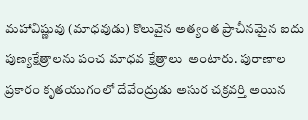మహావిష్ణువు (మాధవుడు) కొలువైన అత్యంత ప్రాచీనమైన ఐదు పుణ్యక్షేత్రాలను పంచ మాధవ క్షేత్రాలు  అంటారు. పురాణాల ప్రకారం కృతయుగంలో దేవేంద్రుడు అసుర చక్రవర్తి అయిన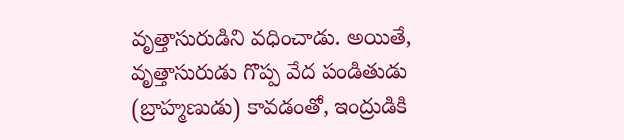వృత్తాసురుడిని వధించాడు. అయితే, వృత్తాసురుడు గొప్ప వేద పండితుడు (బ్రాహ్మణుడు) కావడంతో, ఇంద్రుడికి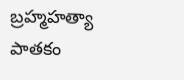బ్రహ్మహత్యా పాతకం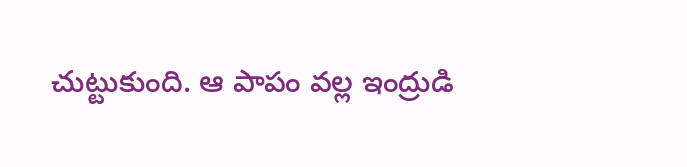చుట్టుకుంది. ఆ పాపం వల్ల ఇంద్రుడి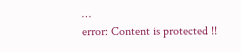…
error: Content is protected !!